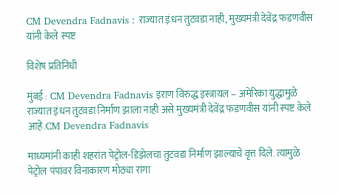CM Devendra Fadnavis : राज्यात इंधन तुटवडा नाही, मुख्यमंत्री देवेंद्र फडणवीस यांनी केले स्पष्ट

विशेष प्रतिनिधी

मुंबई : CM Devendra Fadnavis इराण विरुद्ध इस्त्रायल – अमेरिका युद्धामुळे राज्यात इंधन तुटवडा निर्माण झाला नाही असे मुख्यमंत्री देवेंद्र फडणवीस यांनी स्पष्ट केले आहे.CM Devendra Fadnavis

माध्यमांनी काही शहरांत पेट्रोल-डिझेलचा तुटवडा निर्माण झाल्याचे वृत्त दिले. त्यामुळे पेट्रोल पंपांवर विनाकारण मोठ्या रांगा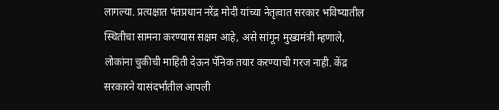लागल्या. प्रत्यक्षात पंतप्रधान नरेंद्र मोदी यांच्या नेतृत्वात सरकार भविष्यातील स्थितीचा सामना करण्यास सक्षम आहे, असे सांगून मुख्यमंत्री म्हणाले, लोकांना चुकीची माहिती देऊन पॅनिक तयार करण्याची गरज नाही. केंद्र सरकारने यासंदर्भातील आपली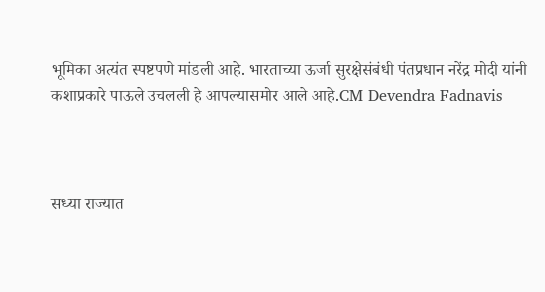भूमिका अत्यंत स्पष्टपणे मांडली आहे. भारताच्या ऊर्जा सुरक्षेसंबंधी पंतप्रधान नरेंद्र मोदी यांनी कशाप्रकारे पाऊले उचलली हे आपल्यासमोर आले आहे.CM Devendra Fadnavis



सध्या राज्यात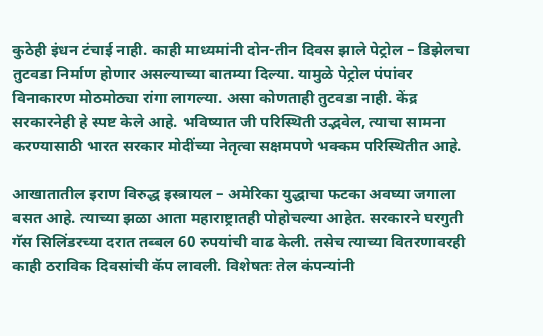कुठेही इंधन टंचाई नाही. काही माध्यमांनी दोन-तीन दिवस झाले पेट्रोल – डिझेलचा तुटवडा निर्माण होणार असल्याच्या बातम्या दिल्या. यामुळे पेट्रोल पंपांवर विनाकारण मोठमोठ्या रांगा लागल्या. असा कोणताही तुटवडा नाही. केंद्र सरकारनेही हे स्पष्ट केले आहे. भविष्यात जी परिस्थिती उद्भवेल, त्याचा सामना करण्यासाठी भारत सरकार मोदींच्या नेतृत्वा सक्षमपणे भक्कम परिस्थितीत आहे.

आखातातील इराण विरुद्ध इस्त्रायल – अमेरिका युद्धाचा फटका अवघ्या जगाला बसत आहे. त्याच्या झळा आता महाराष्ट्रातही पोहोचल्या आहेत. सरकारने घरगुती गॅस सिलिंडरच्या दरात तब्बल 60 रुपयांची वाढ केली. तसेच त्याच्या वितरणावरही काही ठराविक दिवसांची कॅप लावली. विशेषतः तेल कंपन्यांनी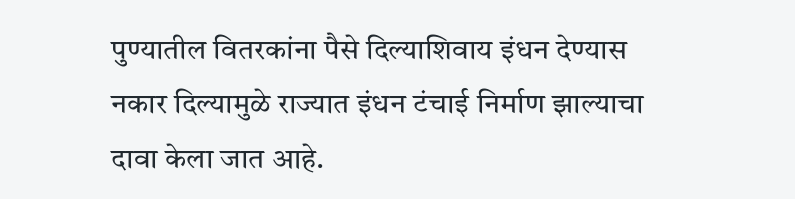पुण्यातील वितरकांना पैसे दिल्याशिवाय इंधन देण्यास नकार दिल्यामुळे राज्यात इंधन टंचाई निर्माण झाल्याचा दावा केला जात आहे.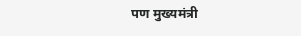पण मुख्यमंत्री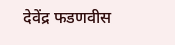देवेंद्र फडणवीस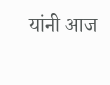यांनी आज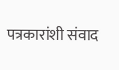पत्रकारांशी संवाद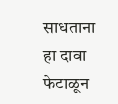साधताना हा दावा फेटाळून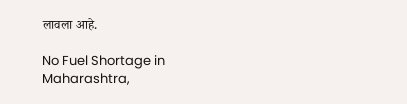लावला आहे.

No Fuel Shortage in Maharashtra,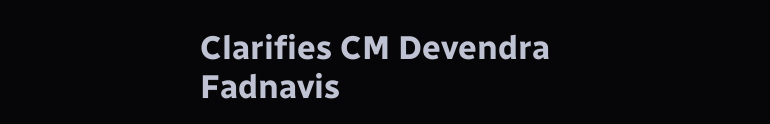Clarifies CM Devendra Fadnavis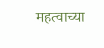महत्वाच्या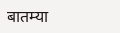बातम्या